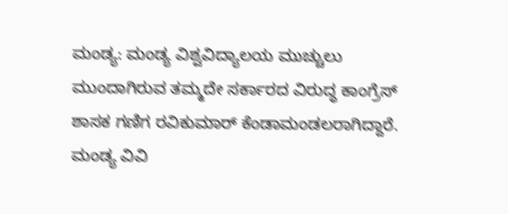ಮಂಡ್ಯ: ಮಂಡ್ಯ ವಿಶ್ವವಿದ್ಯಾಲಯ ಮುಚ್ಚುಲು ಮುಂದಾಗಿರುವ ತಮ್ಮದೇ ಸರ್ಕಾರದ ವಿರುದ್ಧ ಕಾಂಗ್ರೆಸ್ ಶಾಸಕ ಗಣಿಗ ರವಿಕುಮಾರ್ ಕೆಂಡಾಮಂಡಲರಾಗಿದ್ದಾರೆ. ಮಂಡ್ಯ ವಿವಿ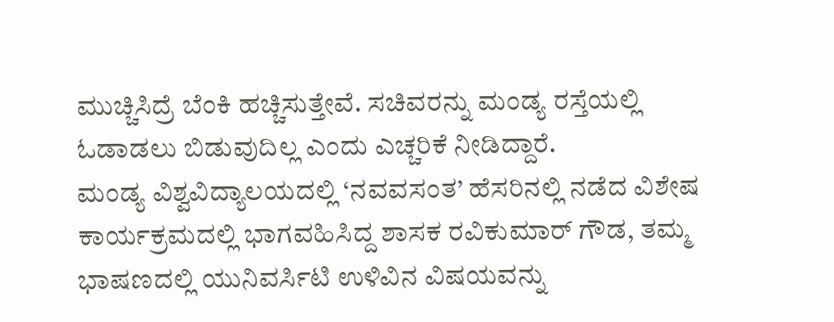ಮುಚ್ಚಿಸಿದ್ರೆ ಬೆಂಕಿ ಹಚ್ಚಿಸುತ್ತೇವೆ. ಸಚಿವರನ್ನು ಮಂಡ್ಯ ರಸ್ತೆಯಲ್ಲಿ ಓಡಾಡಲು ಬಿಡುವುದಿಲ್ಲ ಎಂದು ಎಚ್ಚರಿಕೆ ನೀಡಿದ್ದಾರೆ.
ಮಂಡ್ಯ ವಿಶ್ವವಿದ್ಯಾಲಯದಲ್ಲಿ ‘ನವವಸಂತ’ ಹೆಸರಿನಲ್ಲಿ ನಡೆದ ವಿಶೇಷ ಕಾರ್ಯಕ್ರಮದಲ್ಲಿ ಭಾಗವಹಿಸಿದ್ದ ಶಾಸಕ ರವಿಕುಮಾರ್ ಗೌಡ, ತಮ್ಮ ಭಾಷಣದಲ್ಲಿ ಯುನಿವರ್ಸಿಟಿ ಉಳಿವಿನ ವಿಷಯವನ್ನು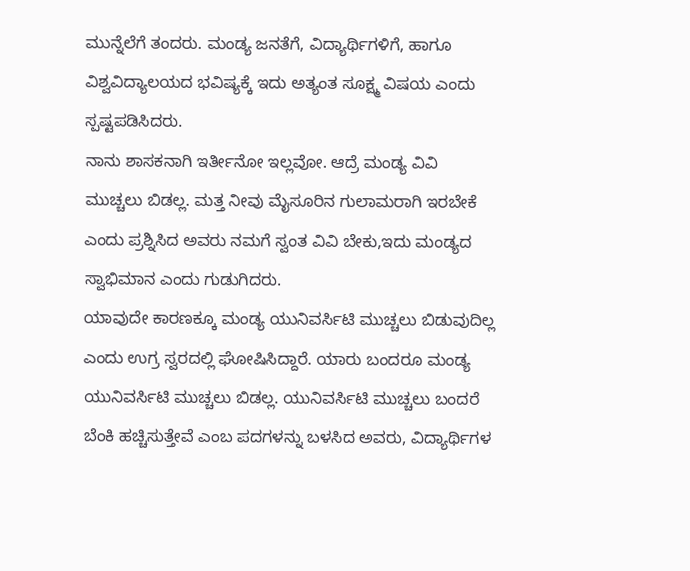ಮುನ್ನೆಲೆಗೆ ತಂದರು. ಮಂಡ್ಯ ಜನತೆಗೆ, ವಿದ್ಯಾರ್ಥಿಗಳಿಗೆ, ಹಾಗೂ ವಿಶ್ವವಿದ್ಯಾಲಯದ ಭವಿಷ್ಯಕ್ಕೆ ಇದು ಅತ್ಯಂತ ಸೂಕ್ಷ್ಮ ವಿಷಯ ಎಂದು ಸ್ಪಷ್ಟಪಡಿಸಿದರು.
ನಾನು ಶಾಸಕನಾಗಿ ಇರ್ತೀನೋ ಇಲ್ಲವೋ. ಆದ್ರೆ ಮಂಡ್ಯ ವಿವಿ ಮುಚ್ಚಲು ಬಿಡಲ್ಲ. ಮತ್ತ ನೀವು ಮೈಸೂರಿನ ಗುಲಾಮರಾಗಿ ಇರಬೇಕೆ ಎಂದು ಪ್ರಶ್ನಿಸಿದ ಅವರು ನಮಗೆ ಸ್ವಂತ ವಿವಿ ಬೇಕು,ಇದು ಮಂಡ್ಯದ ಸ್ವಾಭಿಮಾನ ಎಂದು ಗುಡುಗಿದರು.
ಯಾವುದೇ ಕಾರಣಕ್ಕೂ ಮಂಡ್ಯ ಯುನಿವರ್ಸಿಟಿ ಮುಚ್ಚಲು ಬಿಡುವುದಿಲ್ಲ ಎಂದು ಉಗ್ರ ಸ್ವರದಲ್ಲಿ ಘೋಷಿಸಿದ್ದಾರೆ. ಯಾರು ಬಂದರೂ ಮಂಡ್ಯ ಯುನಿವರ್ಸಿಟಿ ಮುಚ್ಚಲು ಬಿಡಲ್ಲ. ಯುನಿವರ್ಸಿಟಿ ಮುಚ್ಚಲು ಬಂದರೆ ಬೆಂಕಿ ಹಚ್ಚಿಸುತ್ತೇವೆ ಎಂಬ ಪದಗಳನ್ನು ಬಳಸಿದ ಅವರು, ವಿದ್ಯಾರ್ಥಿಗಳ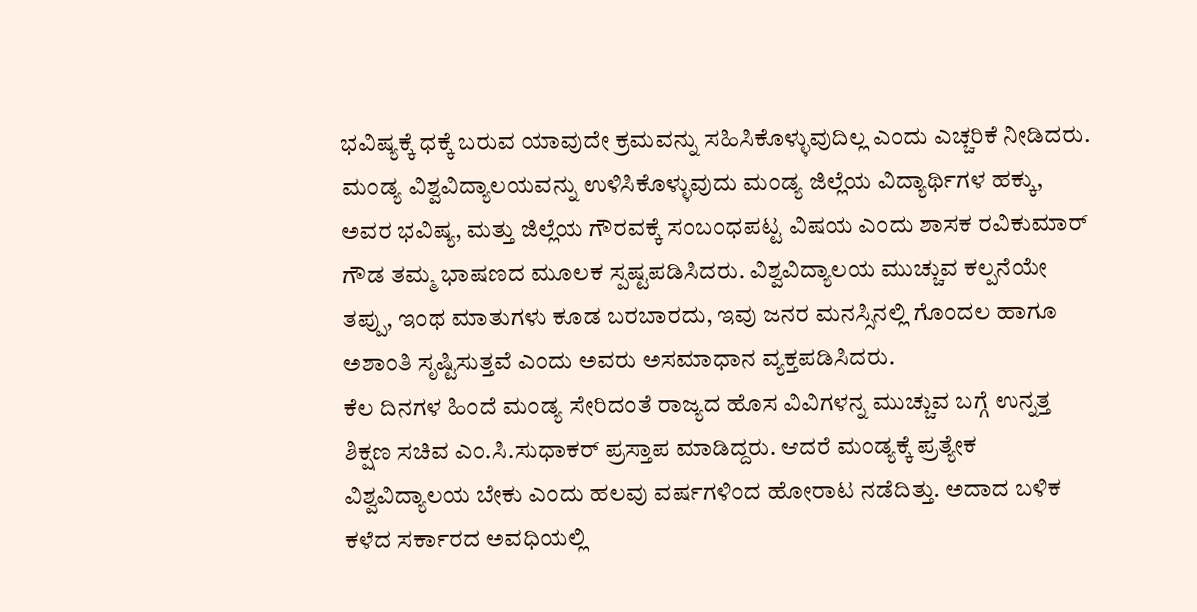ಭವಿಷ್ಯಕ್ಕೆ ಧಕ್ಕೆ ಬರುವ ಯಾವುದೇ ಕ್ರಮವನ್ನು ಸಹಿಸಿಕೊಳ್ಳುವುದಿಲ್ಲ ಎಂದು ಎಚ್ಚರಿಕೆ ನೀಡಿದರು.
ಮಂಡ್ಯ ವಿಶ್ವವಿದ್ಯಾಲಯವನ್ನು ಉಳಿಸಿಕೊಳ್ಳುವುದು ಮಂಡ್ಯ ಜಿಲ್ಲೆಯ ವಿದ್ಯಾರ್ಥಿಗಳ ಹಕ್ಕು, ಅವರ ಭವಿಷ್ಯ, ಮತ್ತು ಜಿಲ್ಲೆಯ ಗೌರವಕ್ಕೆ ಸಂಬಂಧಪಟ್ಟ ವಿಷಯ ಎಂದು ಶಾಸಕ ರವಿಕುಮಾರ್ ಗೌಡ ತಮ್ಮ ಭಾಷಣದ ಮೂಲಕ ಸ್ಪಷ್ಟಪಡಿಸಿದರು. ವಿಶ್ವವಿದ್ಯಾಲಯ ಮುಚ್ಚುವ ಕಲ್ಪನೆಯೇ ತಪ್ಪು, ಇಂಥ ಮಾತುಗಳು ಕೂಡ ಬರಬಾರದು, ಇವು ಜನರ ಮನಸ್ಸಿನಲ್ಲಿ ಗೊಂದಲ ಹಾಗೂ ಅಶಾಂತಿ ಸೃಷ್ಟಿಸುತ್ತವೆ ಎಂದು ಅವರು ಅಸಮಾಧಾನ ವ್ಯಕ್ತಪಡಿಸಿದರು.
ಕೆಲ ದಿನಗಳ ಹಿಂದೆ ಮಂಡ್ಯ ಸೇರಿದಂತೆ ರಾಜ್ಯದ ಹೊಸ ವಿವಿಗಳನ್ನ ಮುಚ್ಚುವ ಬಗ್ಗೆ ಉನ್ನತ್ತ ಶಿಕ್ಷಣ ಸಚಿವ ಎಂ.ಸಿ.ಸುಧಾಕರ್ ಪ್ರಸ್ತಾಪ ಮಾಡಿದ್ದರು. ಆದರೆ ಮಂಡ್ಯಕ್ಕೆ ಪ್ರತ್ಯೇಕ ವಿಶ್ವವಿದ್ಯಾಲಯ ಬೇಕು ಎಂದು ಹಲವು ವರ್ಷಗಳಿಂದ ಹೋರಾಟ ನಡೆದಿತ್ತು. ಅದಾದ ಬಳಿಕ ಕಳೆದ ಸರ್ಕಾರದ ಅವಧಿಯಲ್ಲಿ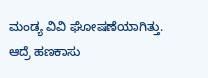ಮಂಡ್ಯ ವಿವಿ ಘೋಷಣೆಯಾಗಿತ್ತು.
ಆದ್ರೆ ಹಣಕಾಸು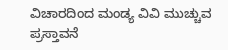ವಿಚಾರದಿಂದ ಮಂಡ್ಯ ವಿವಿ ಮುಚ್ಚುವ ಪ್ರಸ್ತಾವನೆ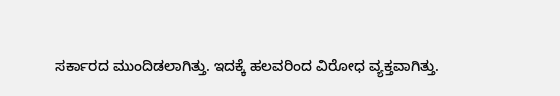ಸರ್ಕಾರದ ಮುಂದಿಡಲಾಗಿತ್ತು. ಇದಕ್ಕೆ ಹಲವರಿಂದ ವಿರೋಧ ವ್ಯಕ್ತವಾಗಿತ್ತು.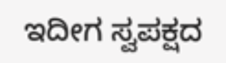ಇದೀಗ ಸ್ವಪಕ್ಷದ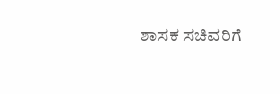ಶಾಸಕ ಸಚಿವರಿಗೆ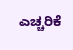ಎಚ್ಚರಿಕೆ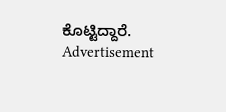ಕೊಟ್ಟಿದ್ದಾರೆ.
Advertisement